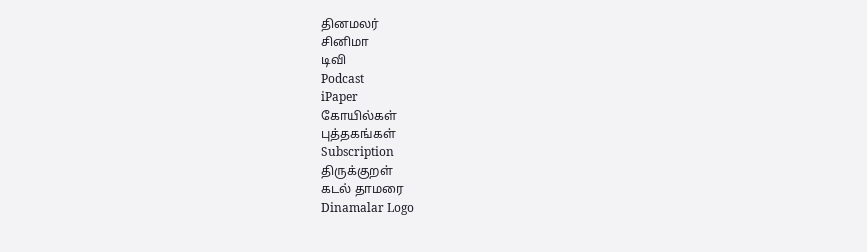தினமலர்
சினிமா
டிவி
Podcast
iPaper
கோயில்கள்
புத்தகங்கள்
Subscription
திருக்குறள்
கடல் தாமரை
Dinamalar Logo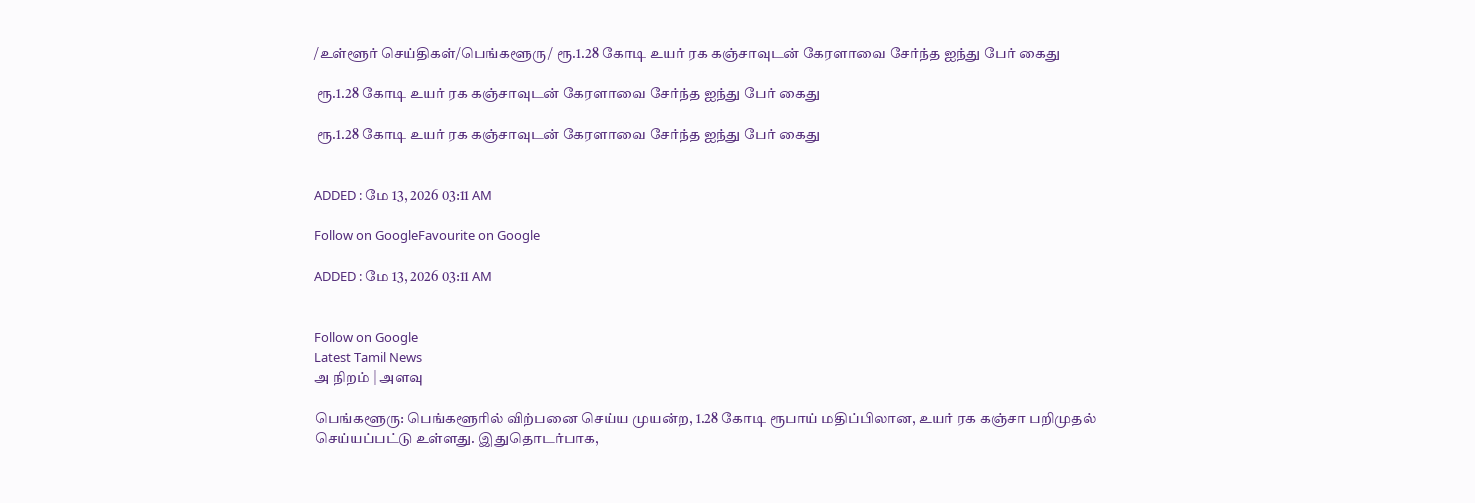/உள்ளூர் செய்திகள்/பெங்களூரு/ ரூ.1.28 கோடி உயர் ரக கஞ்சாவுடன் கேரளாவை சேர்ந்த ஐந்து பேர் கைது

 ரூ.1.28 கோடி உயர் ரக கஞ்சாவுடன் கேரளாவை சேர்ந்த ஐந்து பேர் கைது

 ரூ.1.28 கோடி உயர் ரக கஞ்சாவுடன் கேரளாவை சேர்ந்த ஐந்து பேர் கைது


ADDED : மே 13, 2026 03:11 AM

Follow on GoogleFavourite on Google

ADDED : மே 13, 2026 03:11 AM


Follow on Google
Latest Tamil News
அ நிறம் | அளவு

பெங்களூரு: பெங்களூரில் விற்பனை செய்ய முயன்ற, 1.28 கோடி ரூபாய் மதிப்பிலான, உயர் ரக கஞ்சா பறிமுதல் செய்யப்பட்டு உள்ளது. இதுதொடர்பாக,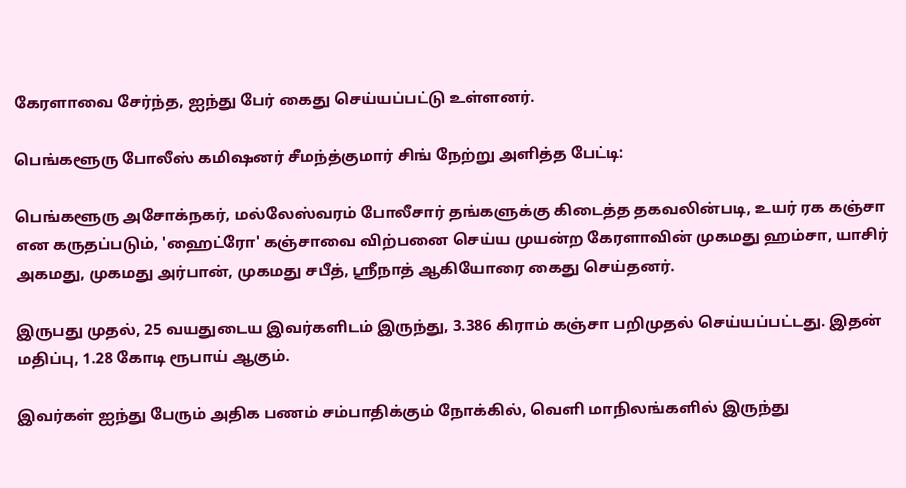கேரளாவை சேர்ந்த, ஐந்து பேர் கைது செய்யப்பட்டு உள்ளனர்.

பெங்களூரு போலீஸ் கமிஷனர் சீமந்த்குமார் சிங் நேற்று அளித்த பேட்டி:

பெங்களூரு அசோக்நகர், மல்லேஸ்வரம் போலீசார் தங்களுக்கு கிடைத்த தகவலின்படி, உயர் ரக கஞ்சா என கருதப்படும், 'ஹைட்ரோ' கஞ்சாவை விற்பனை செய்ய முயன்ற கேரளாவின் முகமது ஹம்சா, யாசிர் அகமது, முகமது அர்பான், முகமது சபீத், ஸ்ரீநாத் ஆகியோரை கைது செய்தனர்.

இருபது முதல், 25 வயதுடைய இவர்களிடம் இருந்து, 3.386 கிராம் கஞ்சா பறிமுதல் செய்யப்பட்டது. இதன் மதிப்பு, 1.28 கோடி ரூபாய் ஆகும்.

இவர்கள் ஐந்து பேரும் அதிக பணம் சம்பாதிக்கும் நோக்கில், வெளி மாநிலங்களில் இருந்து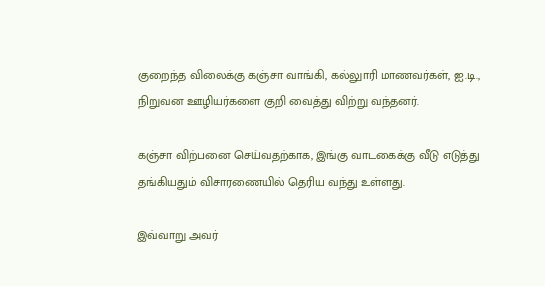குறைந்த விலைக்கு கஞ்சா வாங்கி, கல்லுாரி மாணவர்கள், ஐ.டி., நிறுவன ஊழியர்களை குறி வைத்து விற்று வந்தனர்.

கஞ்சா விற்பனை செய்வதற்காக, இங்கு வாடகைக்கு வீடு எடுத்து தங்கியதும் விசாரணையில் தெரிய வந்து உள்ளது.

இவ்வாறு அவர்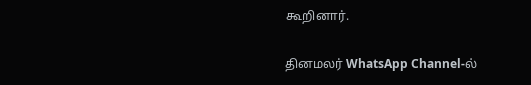கூறினார்.

தினமலர் WhatsApp Channel-ல்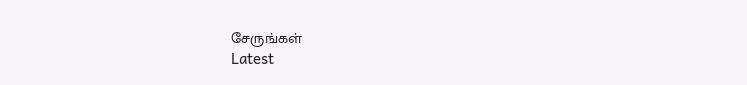சேருங்கள்
Latest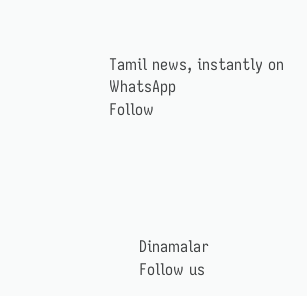Tamil news, instantly on WhatsApp
Follow





      Dinamalar
      Follow us